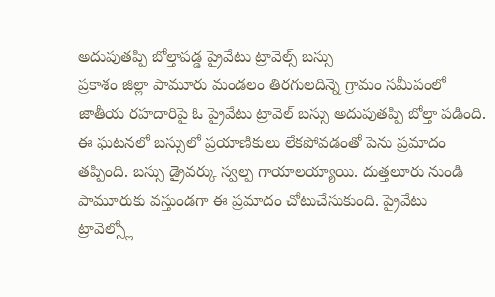అదుపుతప్పి బోల్తాపడ్డ ప్రైవేటు ట్రావెల్స్ బస్సు
ప్రకాశం జిల్లా పామూరు మండలం తిరగులదిన్నె గ్రామం సమీపంలో జాతీయ రహదారిపై ఓ ప్రైవేటు ట్రావెల్ బస్సు అదుపుతప్పి బోల్తా పడింది. ఈ ఘటనలో బస్సులో ప్రయాణికులు లేకపోవడంతో పెను ప్రమాదం తప్పింది. బస్సు డ్రైవర్కు స్వల్ప గాయాలయ్యాయి. దుత్తలూరు నుండి పామూరుకు వస్తుండగా ఈ ప్రమాదం చోటుచేసుకుంది. ప్రైవేటు ట్రావెల్స్లో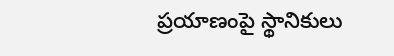ప్రయాణంపై స్థానికులు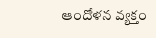ఆందోళన వ్యక్తం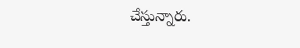చేస్తున్నారు.